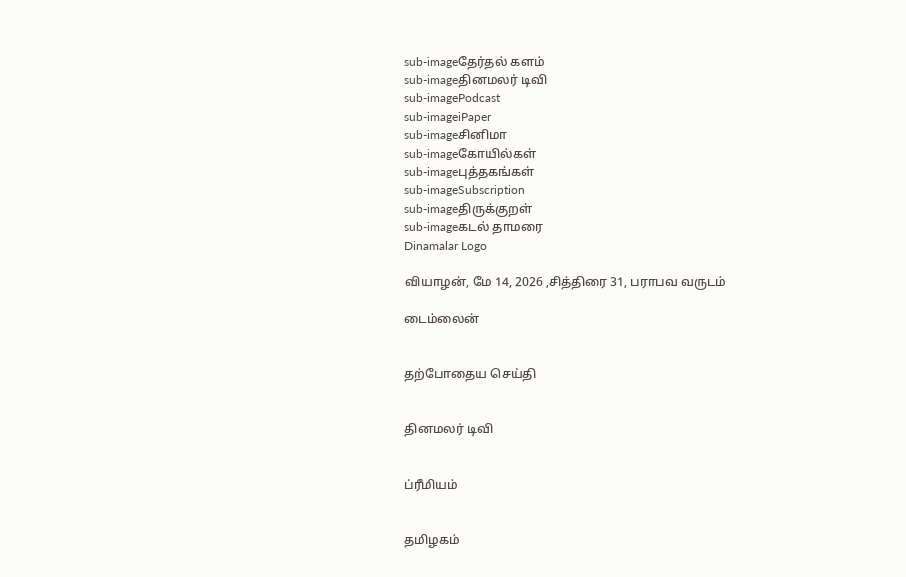sub-imageதேர்தல் களம்
sub-imageதினமலர் டிவி
sub-imagePodcast
sub-imageiPaper
sub-imageசினிமா
sub-imageகோயில்கள்
sub-imageபுத்தகங்கள்
sub-imageSubscription
sub-imageதிருக்குறள்
sub-imageகடல் தாமரை
Dinamalar Logo

வியாழன், மே 14, 2026 ,சித்திரை 31, பராபவ வருடம்

டைம்லைன்


தற்போதைய செய்தி


தினமலர் டிவி


ப்ரீமியம்


தமிழகம்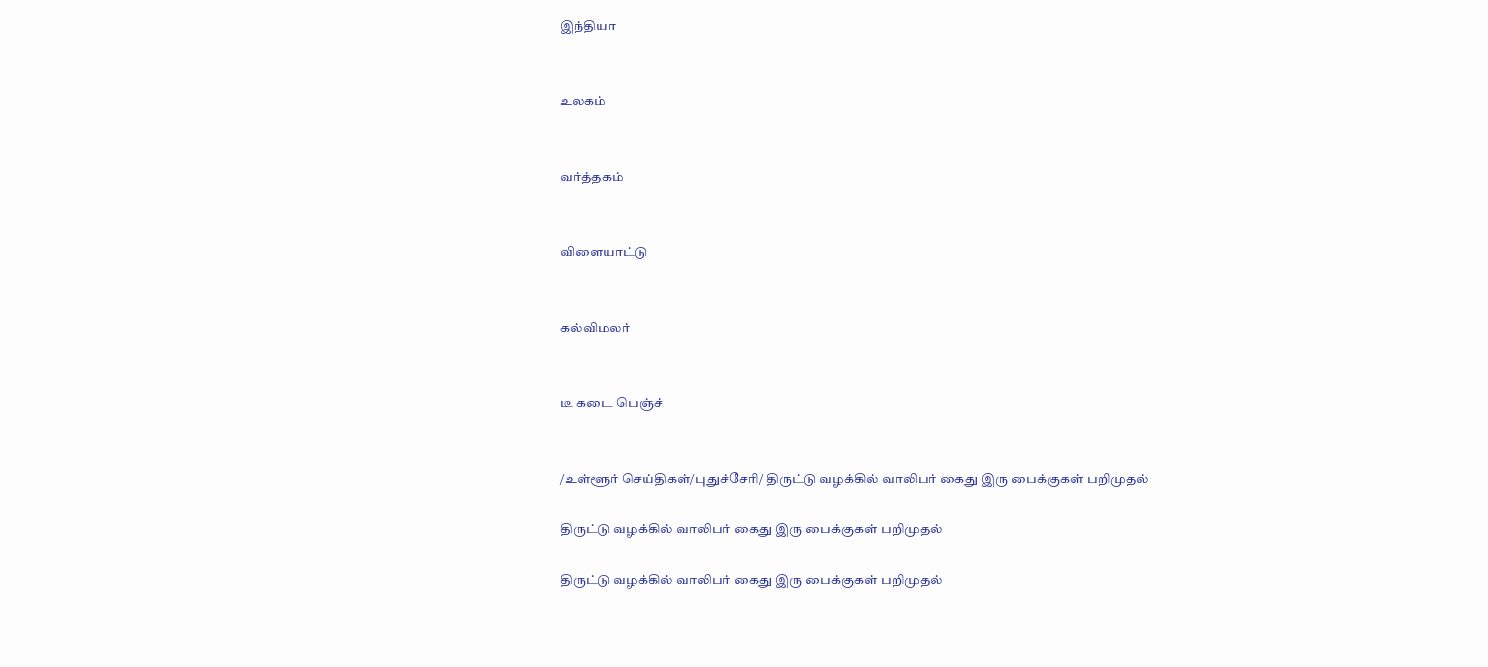இந்தியா


உலகம்


வர்த்தகம்


விளையாட்டு


கல்விமலர்


டீ கடை பெஞ்ச்


/உள்ளூர் செய்திகள்/புதுச்சேரி/ திருட்டு வழக்கில் வாலிபர் கைது இரு பைக்குகள் பறிமுதல்

திருட்டு வழக்கில் வாலிபர் கைது இரு பைக்குகள் பறிமுதல்

திருட்டு வழக்கில் வாலிபர் கைது இரு பைக்குகள் பறிமுதல்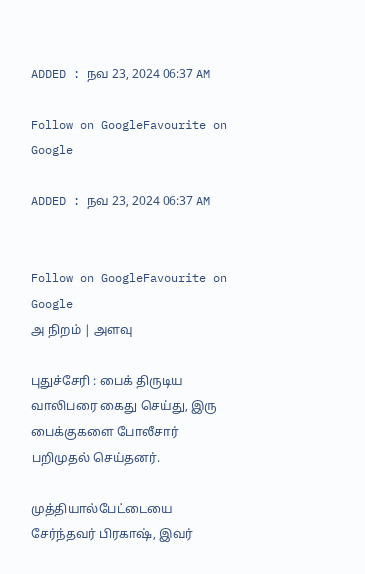ADDED : நவ 23, 2024 06:37 AM

Follow on GoogleFavourite on Google

ADDED : நவ 23, 2024 06:37 AM


Follow on GoogleFavourite on Google
அ நிறம் | அளவு

புதுச்சேரி : பைக் திருடிய வாலிபரை கைது செய்து, இரு பைக்குகளை போலீசார் பறிமுதல் செய்தனர்.

முத்தியால்பேட்டையை சேர்ந்தவர் பிரகாஷ், இவர்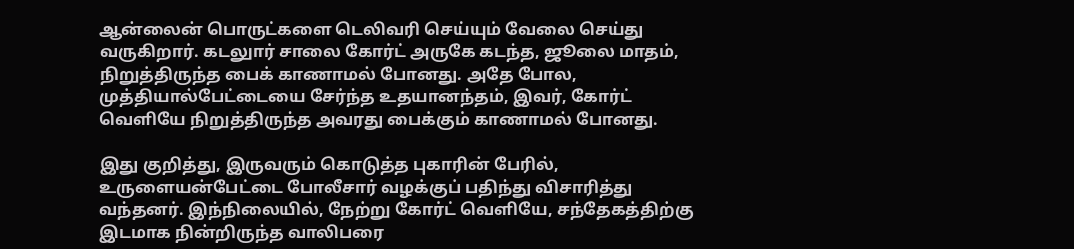ஆன்லைன் பொருட்களை டெலிவரி செய்யும் வேலை செய்து வருகிறார். கடலுார் சாலை கோர்ட் அருகே கடந்த, ஜூலை மாதம், நிறுத்திருந்த பைக் காணாமல் போனது. அதே போல, முத்தியால்பேட்டையை சேர்ந்த உதயானந்தம், இவர், கோர்ட் வெளியே நிறுத்திருந்த அவரது பைக்கும் காணாமல் போனது.

இது குறித்து, இருவரும் கொடுத்த புகாரின் பேரில், உருளையன்பேட்டை போலீசார் வழக்குப் பதிந்து விசாரித்து வந்தனர். இந்நிலையில், நேற்று கோர்ட் வெளியே, சந்தேகத்திற்கு இடமாக நின்றிருந்த வாலிபரை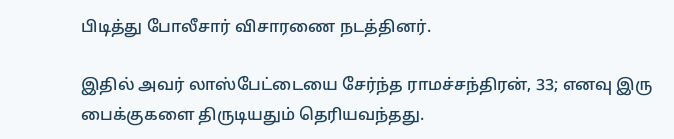பிடித்து போலீசார் விசாரணை நடத்தினர்.

இதில் அவர் லாஸ்பேட்டையை சேர்ந்த ராமச்சந்திரன், 33; எனவு இரு பைக்குகளை திருடியதும் தெரியவந்தது.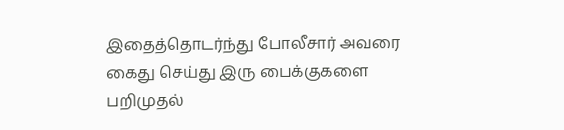இதைத்தொடர்ந்து போலீசார் அவரை கைது செய்து இரு பைக்குகளை பறிமுதல்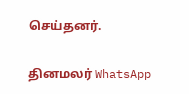செய்தனர்.

தினமலர் WhatsApp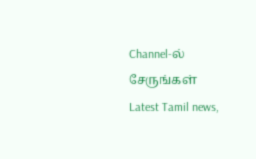Channel-ல் சேருங்கள்
Latest Tamil news,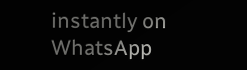instantly on WhatsApp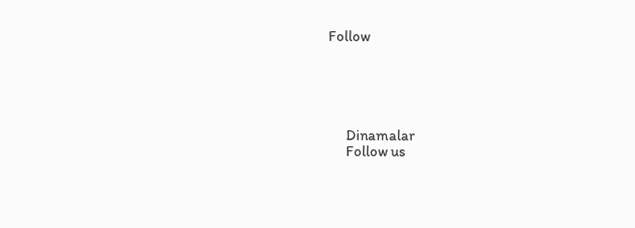Follow





      Dinamalar
      Follow us